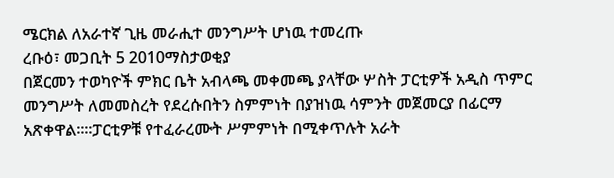ሜርክል ለአራተኛ ጊዜ መራሒተ መንግሥት ሆነዉ ተመረጡ
ረቡዕ፣ መጋቢት 5 2010ማስታወቂያ
በጀርመን ተወካዮች ምክር ቤት አብላጫ መቀመጫ ያላቸው ሦስት ፓርቲዎች አዲስ ጥምር መንግሥት ለመመስረት የደረሱበትን ስምምነት በያዝነዉ ሳምንት መጀመርያ በፊርማ አጽቀዋል።፡፡ፓርቲዎቹ የተፈራረሙት ሥምምነት በሚቀጥሉት አራት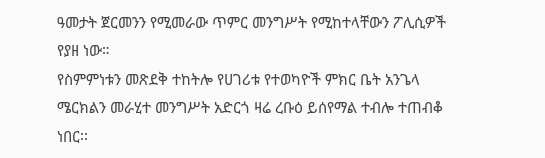ዓመታት ጀርመንን የሚመራው ጥምር መንግሥት የሚከተላቸውን ፖሊሲዎች የያዘ ነው።
የስምምነቱን መጽደቅ ተከትሎ የሀገሪቱ የተወካዮች ምክር ቤት አንጌላ ሜርክልን መራሂተ መንግሥት አድርጎ ዛሬ ረቡዕ ይሰየማል ተብሎ ተጠብቆ ነበር፡፡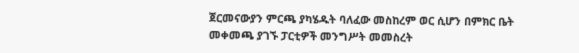ጀርመናውያን ምርጫ ያካሄዱት ባለፈው መስከረም ወር ሲሆን በምክር ቤት መቀመጫ ያገኙ ፓርቲዎች መንግሥት መመስረት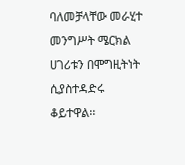ባለመቻላቸው መራሂተ መንግሥት ሜርክል ሀገሪቱን በሞግዚትነት ሲያስተዳድሩ ቆይተዋል፡፡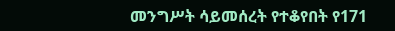መንግሥት ሳይመሰረት የተቆየበት የ171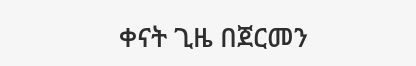ቀናት ጊዜ በጀርመን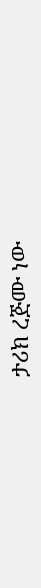ታሪክ ረጅሙ ነው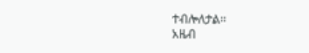ተብሎለታል፡፡
አዜብ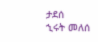ታደሰ
ኂሩት መለሰ